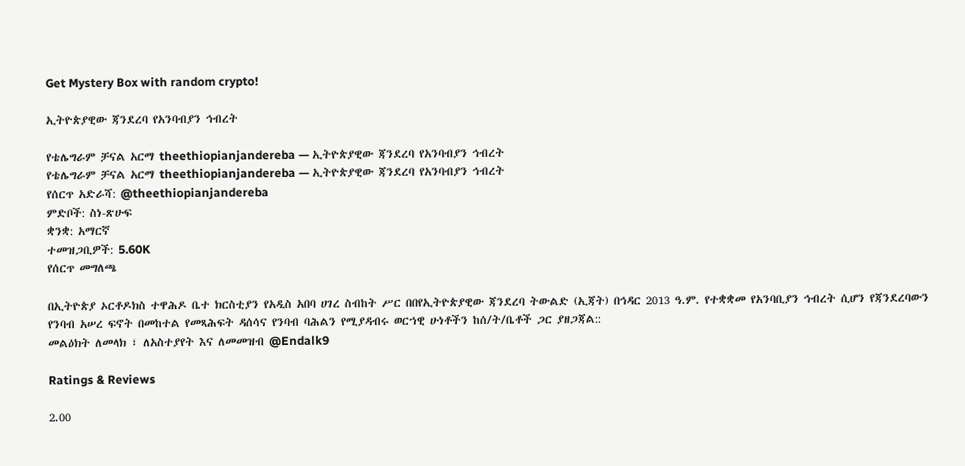Get Mystery Box with random crypto!

ኢትዮጵያዊው ጃንደረባ የአንባብያን ኅብረት

የቴሌግራም ቻናል አርማ theethiopianjandereba — ኢትዮጵያዊው ጃንደረባ የአንባብያን ኅብረት
የቴሌግራም ቻናል አርማ theethiopianjandereba — ኢትዮጵያዊው ጃንደረባ የአንባብያን ኅብረት
የሰርጥ አድራሻ: @theethiopianjandereba
ምድቦች: ስነ-ጽሁፍ
ቋንቋ: አማርኛ
ተመዝጋቢዎች: 5.60K
የሰርጥ መግለጫ

በኢትዮጵያ ኦርቶዶክስ ተዋሕዶ ቤተ ክርስቲያን የአዲስ አበባ ሀገረ ስብከት ሥር በበየኢትዮጵያዊው ጃንደረባ ትውልድ (ኢጃት) በኅዳር 2013 ዓ.ም. የተቋቋመ የአንባቢያን ኅብረት ሲሆን የጃንደረባውን የንባብ አሠረ ፍኖት በመከተል የመጻሕፍት ዳሰሳና የንባብ ባሕልን የሚያዳብሩ ወርኀዊ ሁነቶችን ከሰ/ት/ቤቶች ጋር ያዘጋጃል::
መልዕክት ለመላክ ፣ ለአስተያየት እና ለመመዝብ @Endalk9

Ratings & Reviews

2.00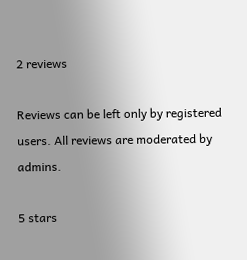2 reviews

Reviews can be left only by registered users. All reviews are moderated by admins.

5 stars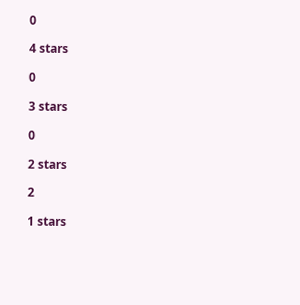0

4 stars

0

3 stars

0

2 stars

2

1 stars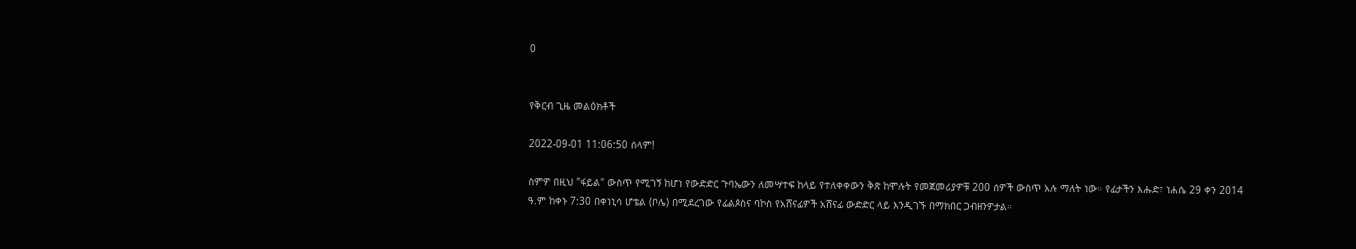0


የቅርብ ጊዜ መልዕክቶች

2022-09-01 11:06:50 ሰላም!

ስምዎ በዚህ "ፋይል" ውስጥ የሚገኝ ከሆነ የውድድር ጉባኤውን ለመሣተፍ ከላይ የተለቀቀውን ቅጽ ከሞሉት የመጀመሪያዎቹ 200 ሰዎች ውስጥ አሉ ማለት ነው። የፊታችን እሑድ፣ ነሐሴ 29 ቀን 2014 ዓ.ም ከቀኑ 7:30 በቀነኒሳ ሆቴል (ቦሌ) በሚደረገው የፊልጶስና ባኮስ የአሸናፊዎች አሸናፊ ውድድር ላይ እንዲገኙ በማክበር ጋብዘንዎታል።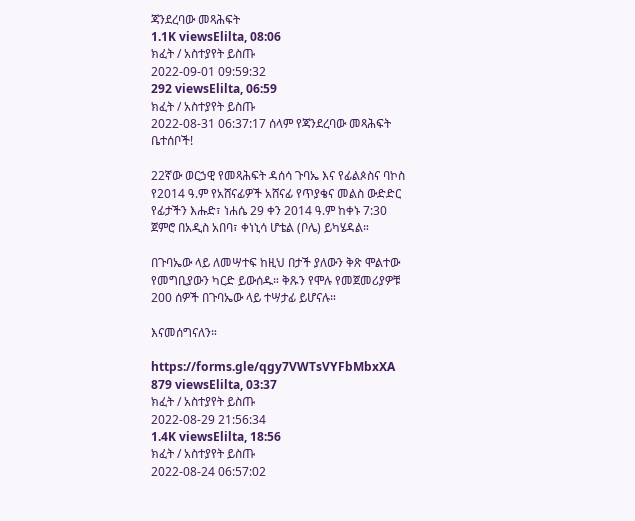ጃንደረባው መጻሕፍት
1.1K viewsElilta, 08:06
ክፈት / አስተያየት ይስጡ
2022-09-01 09:59:32
292 viewsElilta, 06:59
ክፈት / አስተያየት ይስጡ
2022-08-31 06:37:17 ሰላም የጃንደረባው መጻሕፍት ቤተሰቦች!

22ኛው ወርኃዊ የመጻሕፍት ዳሰሳ ጉባኤ እና የፊልጶስና ባኮስ የ2014 ዓ.ም የአሸናፊዎች አሸናፊ የጥያቄና መልስ ውድድር የፊታችን እሑድ፣ ነሐሴ 29 ቀን 2014 ዓ.ም ከቀኑ 7:30 ጀምሮ በአዲስ አበባ፣ ቀነኒሳ ሆቴል (ቦሌ) ይካሄዳል።

በጉባኤው ላይ ለመሣተፍ ከዚህ በታች ያለውን ቅጽ ሞልተው የመግቢያውን ካርድ ይውሰዱ። ቅጹን የሞሉ የመጀመሪያዎቹ 200 ሰዎች በጉባኤው ላይ ተሣታፊ ይሆናሉ።

እናመሰግናለን።

https://forms.gle/qgy7VWTsVYFbMbxXA
879 viewsElilta, 03:37
ክፈት / አስተያየት ይስጡ
2022-08-29 21:56:34
1.4K viewsElilta, 18:56
ክፈት / አስተያየት ይስጡ
2022-08-24 06:57:02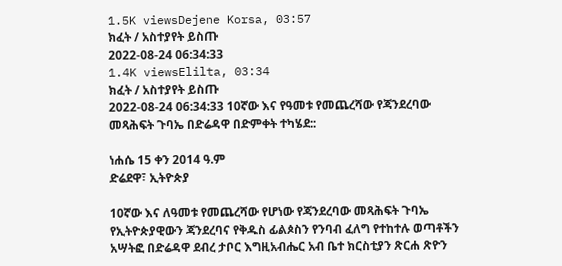1.5K viewsDejene Korsa, 03:57
ክፈት / አስተያየት ይስጡ
2022-08-24 06:34:33
1.4K viewsElilta, 03:34
ክፈት / አስተያየት ይስጡ
2022-08-24 06:34:33 10ኛው እና የዓመቱ የመጨረሻው የጃንደረባው መጻሕፍት ጉባኤ በድሬዳዋ በድምቀት ተካሄደ::

ነሐሴ 15 ቀን 2014 ዓ.ም
ድሬደዋ፣ ኢትዮጵያ

10ኛው እና ለዓመቱ የመጨረሻው የሆነው የጃንደረባው መጻሕፍት ጉባኤ የኢትዮጵያዊውን ጃንደረባና የቅዱስ ፊልጶስን የንባብ ፈለግ የተከተሉ ወጣቶችን አሣትፎ በድሬዳዋ ደብረ ታቦር እግዚአብሔር አብ ቤተ ክርስቲያን ጽርሐ ጽዮን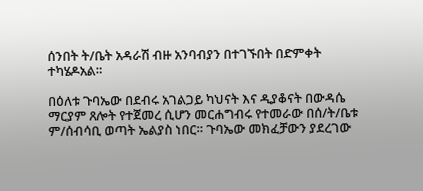ሰንበት ት/ቤት አዳራሽ ብዙ አንባብያን በተገኙበት በድምቀት  ተካሄዶአል።

በዕለቱ ጉባኤው በደብሩ አገልጋይ ካህናት እና ዲያቆናት በውዳሴ ማርያም ጸሎት የተጀመረ ሲሆን መርሐግብሩ የተመራው በሰ/ት/ቤቱ ም/ሰብሳቢ ወጣት ኤልያስ ነበር። ጉባኤው መክፈቻውን ያደረገው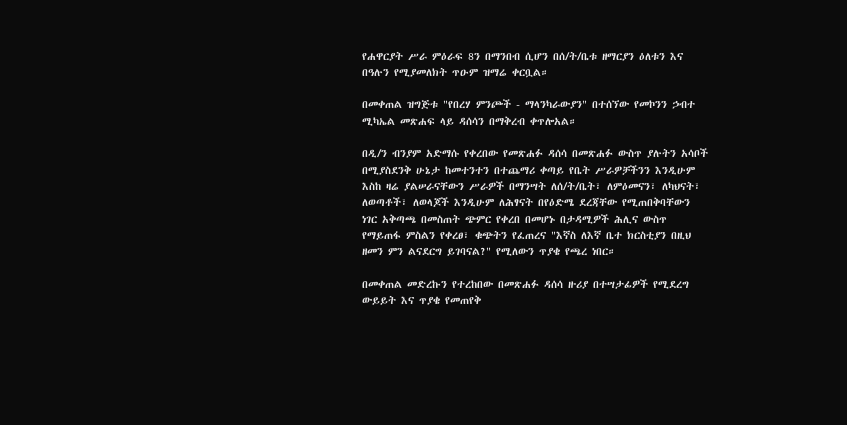የሐዋርያት ሥራ ምዕራፍ 8ን በማንበብ ሲሆን በሰ/ት/ቤቱ ዘማርያን ዕለቱን እና በዓሉን የሚያመለክት ጥዑም ዝማሬ ቀርቧል።

በመቀጠል ዝግጅቱ "የበረሃ ምንጮች - ማላንካራውያን" በተሰኘው የመኮንን ኃብተ ሚካኤል መጽሐፍ ላይ ዳሰሳን በማቅረብ ቀጥሎአል።

በዲ/ን ብንያም አድማሱ የቀረበው የመጽሐፉ ዳሰሳ በመጽሐፉ ውስጥ ያሉትን አሳቦች በሚያስደንቅ ሁኔታ ከመተንተን በተጨማሪ ቀጣይ የቤት ሥራዎቻችንን እንዲሁም እስከ ዛሬ ያልሠራናቸውን ሥራዎች በማንሣት ለሰ/ት/ቤት፣ ለምዕመናን፣ ለካህናት፣ ለወጣቶች፣ ለወላጆች እንዲሁም ለሕፃናት በየዕድሜ ደረጃቸው የሚጠበቅባቸውን ነገር አቅጣጫ በመስጠት ጭምር የቀረበ በመሆኑ በታዳሚዎች ሕሊና ውስጥ የማይጠፋ ምስልን የቀረፀ፣ ቁጭትን የፈጠረና "እኛስ ለእኛ ቤተ ክርስቲያን በዚህ ዘመን ምን ልናደርግ ይገባናል?" የሚለውን ጥያቄ የጫረ ነበር።

በመቀጠል መድረኩን የተረከበው በመጽሐፉ ዳሰሳ ዙሪያ በተሣታፊዎች የሚደረግ ውይይት እና ጥያቄ የመጠየቅ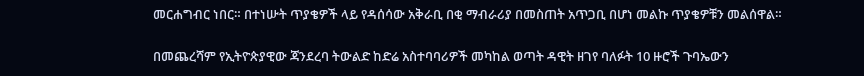መርሐግብር ነበር። በተነሡት ጥያቄዎች ላይ የዳሰሳው አቅራቢ በቂ ማብራሪያ በመስጠት አጥጋቢ በሆነ መልኩ ጥያቄዎቹን መልሰዋል።

በመጨረሻም የኢትዮጵያዊው ጃንደረባ ትውልድ ከድሬ አስተባባሪዎች መካከል ወጣት ዳዊት ዘገየ ባለፉት 10 ዙሮች ጉባኤውን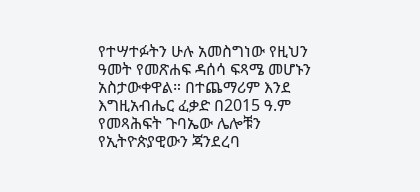የተሣተፉትን ሁሉ አመስግነው የዚህን ዓመት የመጽሐፍ ዳሰሳ ፍጻሜ መሆኑን አስታውቀዋል። በተጨማሪም እንደ እግዚአብሔር ፈቃድ በ2015 ዓ.ም የመጻሕፍት ጉባኤው ሌሎቹን የኢትዮጵያዊውን ጃንደረባ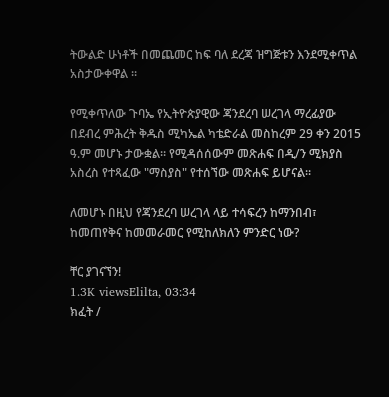ትውልድ ሁነቶች በመጨመር ከፍ ባለ ደረጃ ዝግጅቱን እንደሚቀጥል አስታውቀዋል ።

የሚቀጥለው ጉባኤ የኢትዮጵያዊው ጃንደረባ ሠረገላ ማረፊያው በደብረ ምሕረት ቅዱስ ሚካኤል ካቴድራል መስከረም 29 ቀን 2015 ዓ.ም መሆኑ ታውቋል። የሚዳሰሰውም መጽሐፍ በዲ/ን ሚክያስ አስረስ የተጻፈው "ማስያስ" የተሰኘው መጽሐፍ ይሆናል።

ለመሆኑ በዚህ የጃንደረባ ሠረገላ ላይ ተሳፍረን ከማንበብ፣ ከመጠየቅና ከመመራመር የሚከለክለን ምንድር ነው?

ቸር ያገናኘን!
1.3K viewsElilta, 03:34
ክፈት /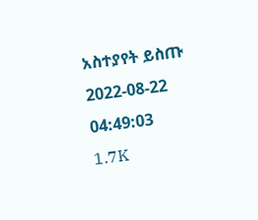አስተያየት ይስጡ
2022-08-22 04:49:03
1.7K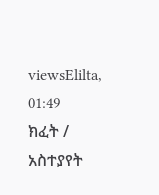viewsElilta, 01:49
ክፈት / አስተያየት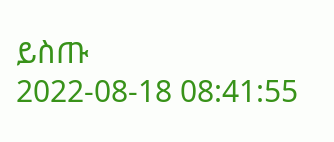ይስጡ
2022-08-18 08:41:55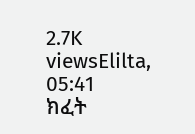2.7K viewsElilta, 05:41
ክፈት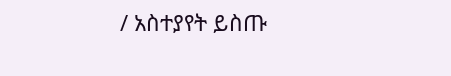/ አስተያየት ይስጡ